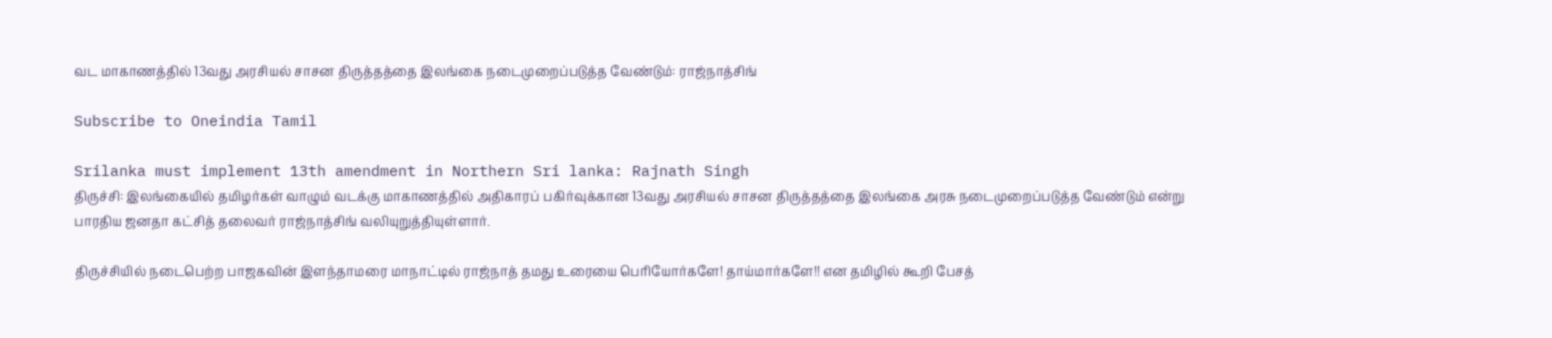வட மாகாணத்தில் 13வது அரசியல் சாசன திருத்தத்தை இலங்கை நடைமுறைப்படுத்த வேண்டும்: ராஜ்நாத்சிங்

Subscribe to Oneindia Tamil

Srilanka must implement 13th amendment in Northern Sri lanka: Rajnath Singh
திருச்சி: இலங்கையில் தமிழர்கள் வாழும் வடக்கு மாகாணத்தில் அதிகாரப் பகிர்வுக்கான 13வது அரசியல் சாசன திருத்தத்தை இலங்கை அரசு நடைமுறைப்படுத்த வேண்டும் என்று பாரதிய ஜனதா கட்சித் தலைவர் ராஜ்நாத்சிங் வலியுறுத்தியுள்ளார்.

திருச்சியில் நடைபெற்ற பாஜகவின் இளந்தாமரை மாநாட்டில் ராஜ்நாத் தமது உரையை பெரியோர்களே! தாய்மார்களே!! என தமிழில் கூறி பேசத்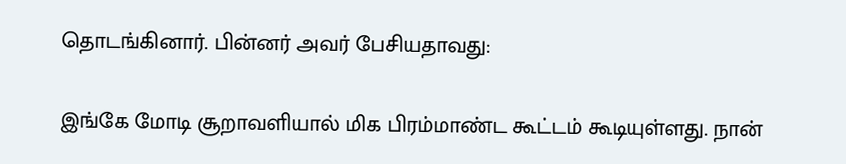தொடங்கினார். பின்னர் அவர் பேசியதாவது:

இங்கே மோடி சூறாவளியால் மிக பிரம்மாண்ட கூட்டம் கூடியுள்ளது. நான்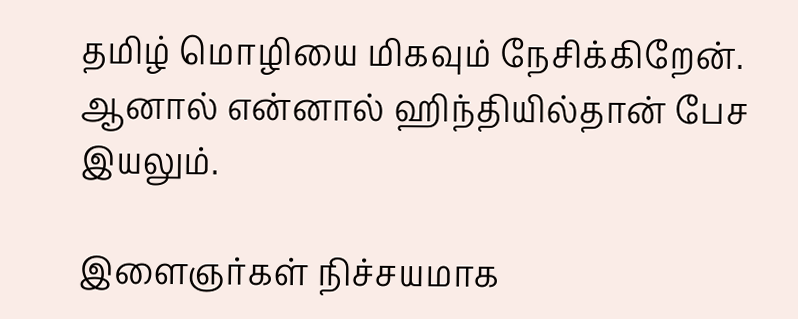தமிழ் மொழியை மிகவும் நேசிக்கிறேன். ஆனால் என்னால் ஹிந்தியில்தான் பேச இயலும்.

இளைஞர்கள் நிச்சயமாக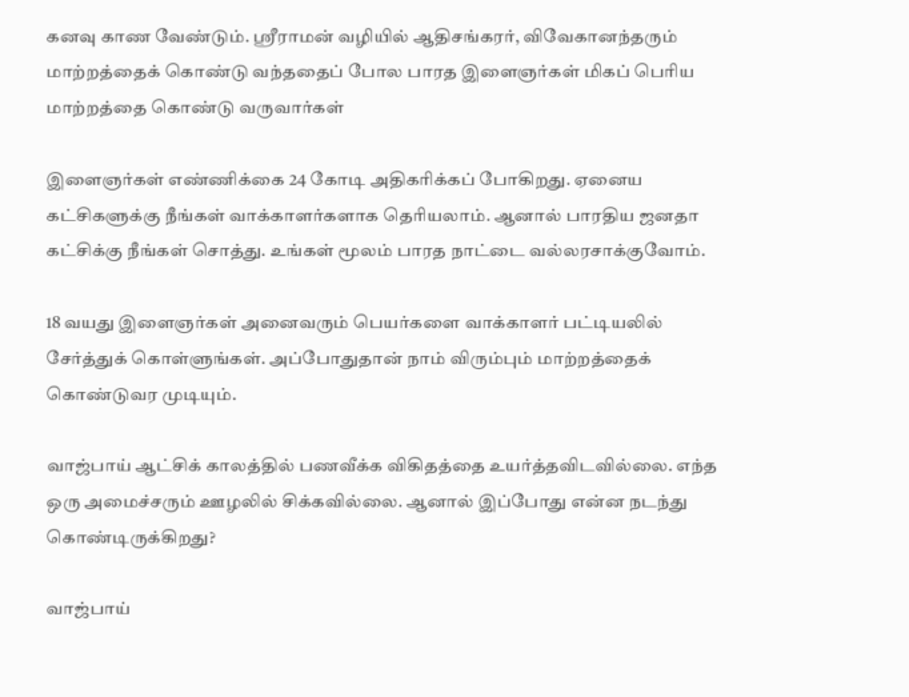கனவு காண வேண்டும். ஸ்ரீராமன் வழியில் ஆதிசங்கரர், விவேகானந்தரும் மாற்றத்தைக் கொண்டு வந்ததைப் போல பாரத இளைஞர்கள் மிகப் பெரிய மாற்றத்தை கொண்டு வருவார்கள்

இளைஞர்கள் எண்ணிக்கை 24 கோடி அதிகரிக்கப் போகிறது. ஏனைய கட்சிகளுக்கு நீங்கள் வாக்காளர்களாக தெரியலாம். ஆனால் பாரதிய ஜனதா கட்சிக்கு நீங்கள் சொத்து. உங்கள் மூலம் பாரத நாட்டை வல்லரசாக்குவோம்.

18 வயது இளைஞர்கள் அனைவரும் பெயர்களை வாக்காளர் பட்டியலில் சேர்த்துக் கொள்ளுங்கள். அப்போதுதான் நாம் விரும்பும் மாற்றத்தைக் கொண்டுவர முடியும்.

வாஜ்பாய் ஆட்சிக் காலத்தில் பணவீக்க விகிதத்தை உயர்த்தவிடவில்லை. எந்த ஒரு அமைச்சரும் ஊழலில் சிக்கவில்லை. ஆனால் இப்போது என்ன நடந்து கொண்டிருக்கிறது?

வாஜ்பாய்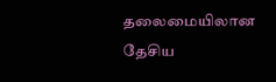தலைமையிலான தேசிய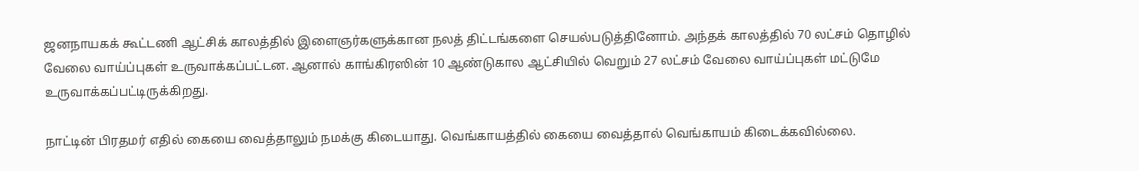ஜனநாயகக் கூட்டணி ஆட்சிக் காலத்தில் இளைஞர்களுக்கான நலத் திட்டங்களை செயல்படுத்தினோம். அந்தக் காலத்தில் 70 லட்சம் தொழில் வேலை வாய்ப்புகள் உருவாக்கப்பட்டன. ஆனால் காங்கிரஸின் 10 ஆண்டுகால ஆட்சியில் வெறும் 27 லட்சம் வேலை வாய்ப்புகள் மட்டுமே உருவாக்கப்பட்டிருக்கிறது.

நாட்டின் பிரதமர் எதில் கையை வைத்தாலும் நமக்கு கிடையாது. வெங்காயத்தில் கையை வைத்தால் வெங்காயம் கிடைக்கவில்லை.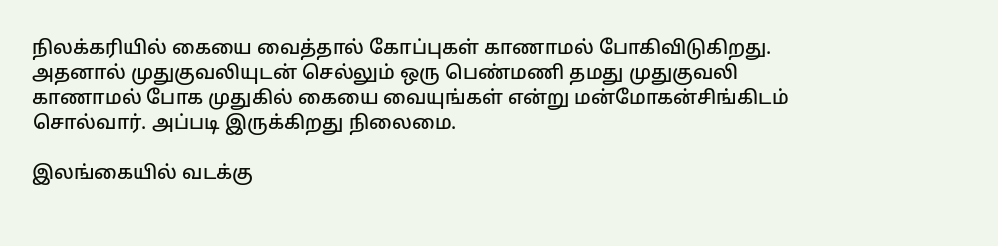நிலக்கரியில் கையை வைத்தால் கோப்புகள் காணாமல் போகிவிடுகிறது. அதனால் முதுகுவலியுடன் செல்லும் ஒரு பெண்மணி தமது முதுகுவலி காணாமல் போக முதுகில் கையை வையுங்கள் என்று மன்மோகன்சிங்கிடம் சொல்வார். அப்படி இருக்கிறது நிலைமை.

இலங்கையில் வடக்கு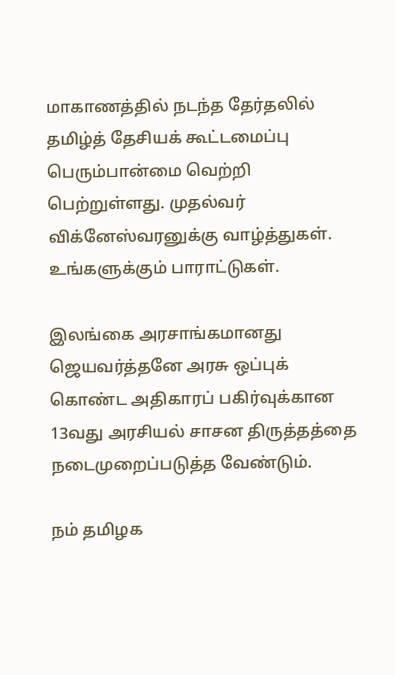மாகாணத்தில் நடந்த தேர்தலில் தமிழ்த் தேசியக் கூட்டமைப்பு பெரும்பான்மை வெற்றி பெற்றுள்ளது. முதல்வர் விக்னேஸ்வரனுக்கு வாழ்த்துகள். உங்களுக்கும் பாராட்டுகள்.

இலங்கை அரசாங்கமானது ஜெயவர்த்தனே அரசு ஒப்புக் கொண்ட அதிகாரப் பகிர்வுக்கான 13வது அரசியல் சாசன திருத்தத்தை நடைமுறைப்படுத்த வேண்டும்.

நம் தமிழக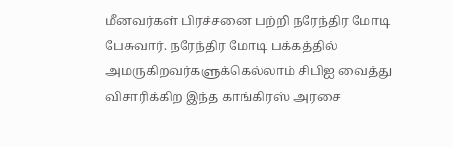மீனவர்கள் பிரச்சனை பற்றி நரேந்திர மோடி பேசுவார். நரேந்திர மோடி பக்கத்தில் அமருகிறவர்களுக்கெல்லாம் சிபிஐ வைத்து விசாரிக்கிற இந்த காங்கிரஸ் அரசை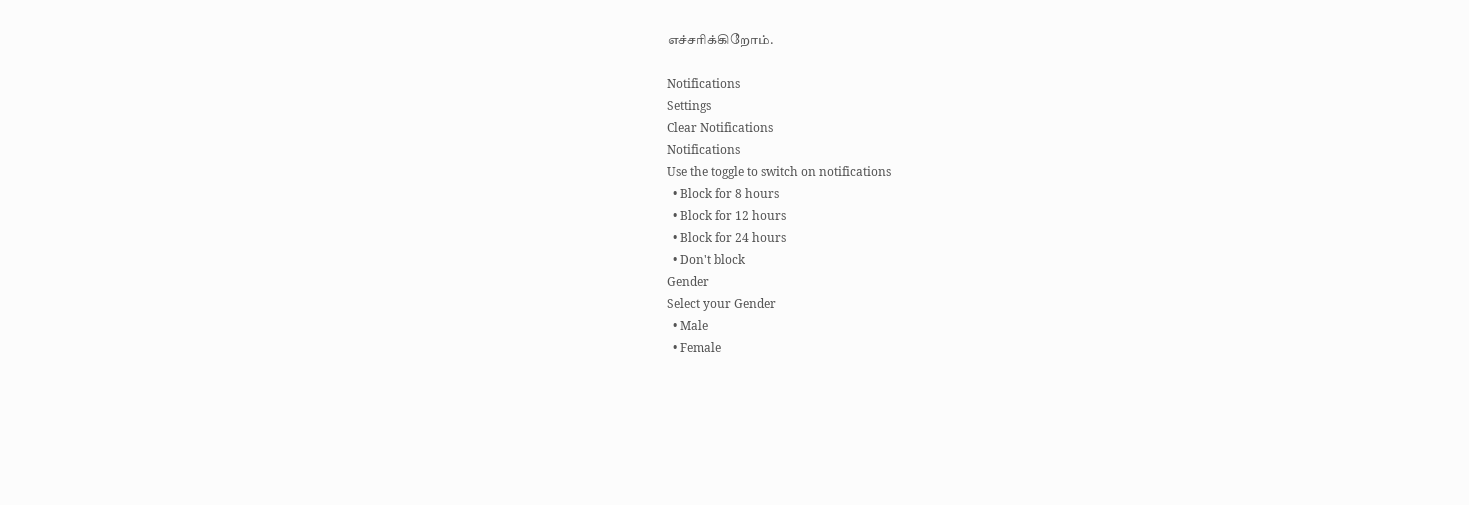எச்சரிக்கிறோம்.

Notifications
Settings
Clear Notifications
Notifications
Use the toggle to switch on notifications
  • Block for 8 hours
  • Block for 12 hours
  • Block for 24 hours
  • Don't block
Gender
Select your Gender
  • Male
  • Female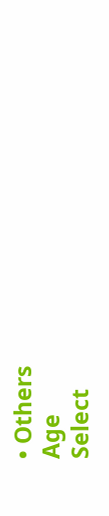• Others
Age
Select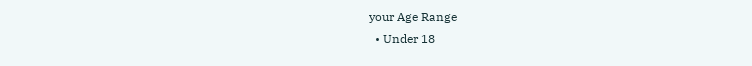your Age Range
  • Under 18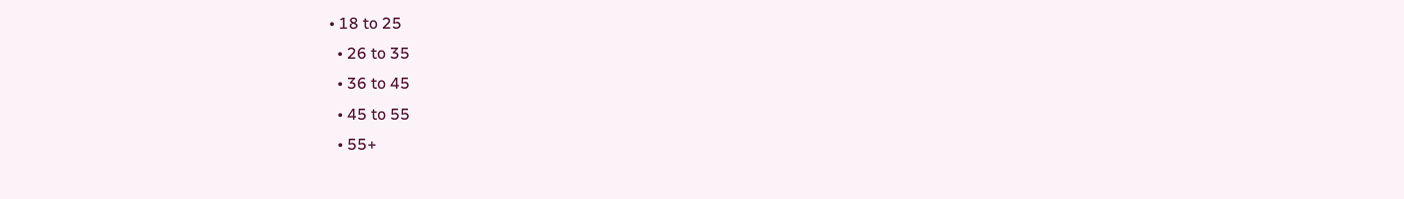• 18 to 25
  • 26 to 35
  • 36 to 45
  • 45 to 55
  • 55+